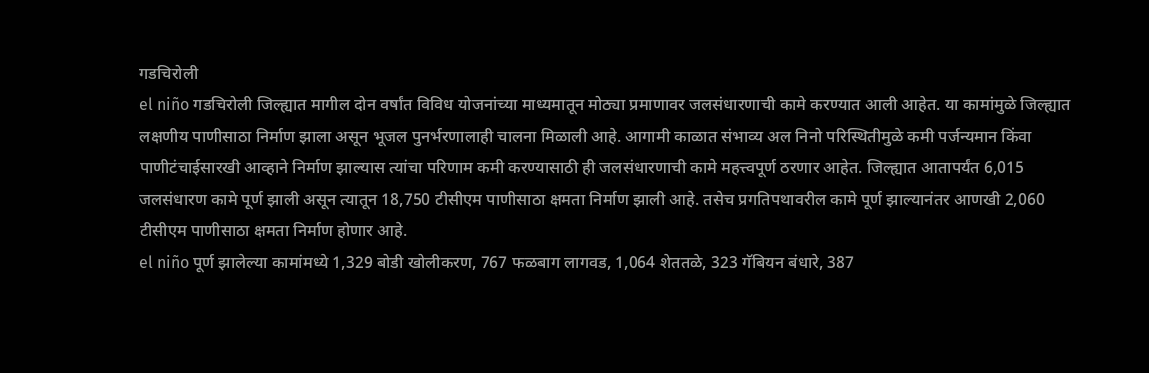गडचिरोली
el niño गडचिरोली जिल्ह्यात मागील दोन वर्षांत विविध योजनांच्या माध्यमातून मोठ्या प्रमाणावर जलसंधारणाची कामे करण्यात आली आहेत. या कामांमुळे जिल्ह्यात लक्षणीय पाणीसाठा निर्माण झाला असून भूजल पुनर्भरणालाही चालना मिळाली आहे. आगामी काळात संभाव्य अल निनो परिस्थितीमुळे कमी पर्जन्यमान किंवा पाणीटंचाईसारखी आव्हाने निर्माण झाल्यास त्यांचा परिणाम कमी करण्यासाठी ही जलसंधारणाची कामे महत्त्वपूर्ण ठरणार आहेत. जिल्ह्यात आतापर्यंत 6,015 जलसंधारण कामे पूर्ण झाली असून त्यातून 18,750 टीसीएम पाणीसाठा क्षमता निर्माण झाली आहे. तसेच प्रगतिपथावरील कामे पूर्ण झाल्यानंतर आणखी 2,060 टीसीएम पाणीसाठा क्षमता निर्माण होणार आहे.
el niño पूर्ण झालेल्या कामांमध्ये 1,329 बोडी खोलीकरण, 767 फळबाग लागवड, 1,064 शेततळे, 323 गॅबियन बंधारे, 387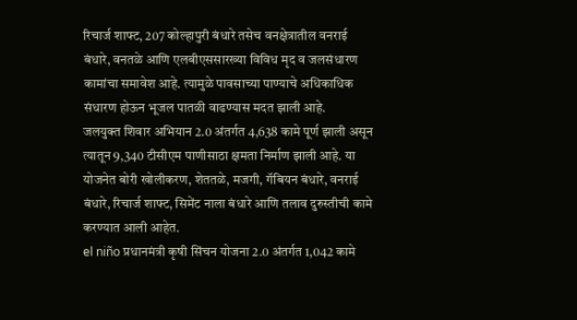रिचार्ज शाफ्ट, 207 कोल्हापुरी बंधारे तसेच वनक्षेत्रातील वनराई बंधारे, वनतळे आणि एलबीएससारख्या विविध मृद व जलसंधारण कामांचा समावेश आहे. त्यामुळे पावसाच्या पाण्याचे अधिकाधिक संधारण होऊन भूजल पातळी वाढण्यास मदत झाली आहे.
जलयुक्त शिवार अभियान 2.0 अंतर्गत 4,638 कामे पूर्ण झाली असून त्यातून 9,340 टीसीएम पाणीसाठा क्षमता निर्माण झाली आहे. या योजनेत बोरी खोलीकरण, शेततळे, मजगी, गॅबियन बंधारे, वनराई बंधारे, रिचार्ज शाफ्ट, सिमेंट नाला बंधारे आणि तलाव दुरुस्तीची कामे करण्यात आली आहेत.
el niño प्रधानमंत्री कृषी सिंचन योजना 2.0 अंतर्गत 1,042 कामे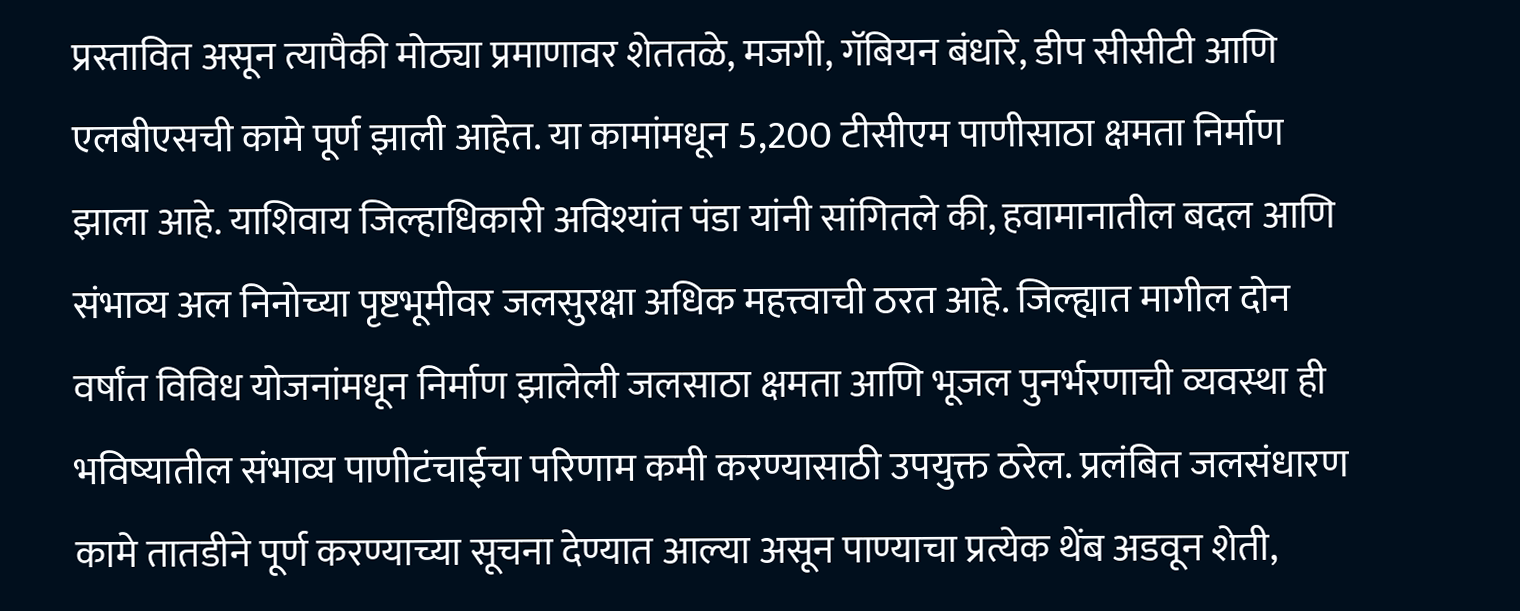प्रस्तावित असून त्यापैकी मोठ्या प्रमाणावर शेततळे, मजगी, गॅबियन बंधारे, डीप सीसीटी आणि एलबीएसची कामे पूर्ण झाली आहेत. या कामांमधून 5,200 टीसीएम पाणीसाठा क्षमता निर्माण झाला आहे. याशिवाय जिल्हाधिकारी अविश्यांत पंडा यांनी सांगितले की, हवामानातील बदल आणि संभाव्य अल निनोच्या पृष्टभूमीवर जलसुरक्षा अधिक महत्त्वाची ठरत आहे. जिल्ह्यात मागील दोन वर्षांत विविध योजनांमधून निर्माण झालेली जलसाठा क्षमता आणि भूजल पुनर्भरणाची व्यवस्था ही भविष्यातील संभाव्य पाणीटंचाईचा परिणाम कमी करण्यासाठी उपयुक्त ठरेल. प्रलंबित जलसंधारण कामे तातडीने पूर्ण करण्याच्या सूचना देण्यात आल्या असून पाण्याचा प्रत्येक थेंब अडवून शेती,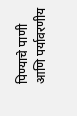पिण्याचे पाणी आणि पर्यावरणीय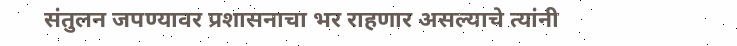संतुलन जपण्यावर प्रशासनाचा भर राहणार असल्याचे त्यांनी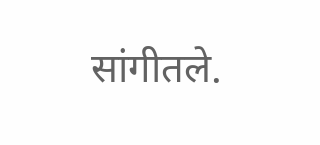सांगीतले.